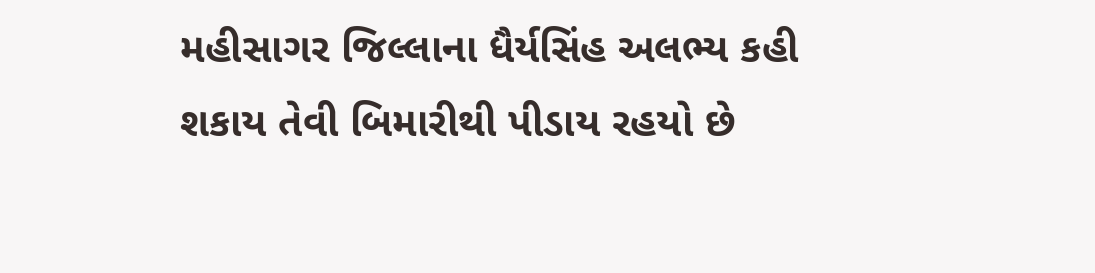મહીસાગર જિલ્લાના ધૈર્યસિંહ અલભ્ય કહી શકાય તેવી બિમારીથી પીડાય રહયો છે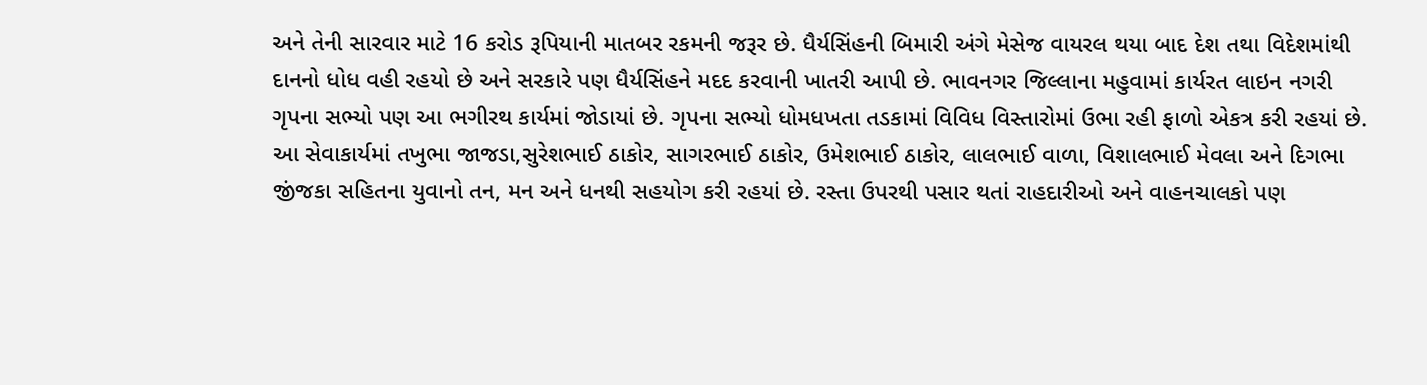અને તેની સારવાર માટે 16 કરોડ રૂપિયાની માતબર રકમની જરૂર છે. ધૈર્યસિંહની બિમારી અંગે મેસેજ વાયરલ થયા બાદ દેશ તથા વિદેશમાંથી દાનનો ધોધ વહી રહયો છે અને સરકારે પણ ધૈર્યસિંહને મદદ કરવાની ખાતરી આપી છે. ભાવનગર જિલ્લાના મહુવામાં કાર્યરત લાઇન નગરી ગૃપના સભ્યો પણ આ ભગીરથ કાર્યમાં જોડાયાં છે. ગૃપના સભ્યો ધોમધખતા તડકામાં વિવિધ વિસ્તારોમાં ઉભા રહી ફાળો એકત્ર કરી રહયાં છે. આ સેવાકાર્યમાં તખુભા જાજડા,સુરેશભાઈ ઠાકોર, સાગરભાઈ ઠાકોર, ઉમેશભાઈ ઠાકોર, લાલભાઈ વાળા, વિશાલભાઈ મેવલા અને દિગભા જીંજકા સહિતના યુવાનો તન, મન અને ધનથી સહયોગ કરી રહયાં છે. રસ્તા ઉપરથી પસાર થતાં રાહદારીઓ અને વાહનચાલકો પણ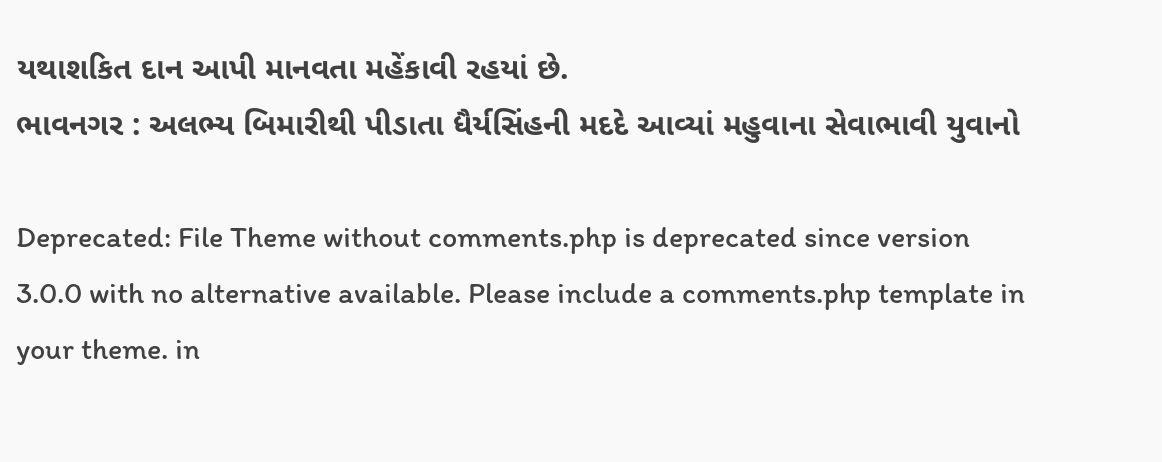યથાશકિત દાન આપી માનવતા મહેંકાવી રહયાં છે.
ભાવનગર : અલભ્ય બિમારીથી પીડાતા ધૈર્યસિંહની મદદે આવ્યાં મહુવાના સેવાભાવી યુવાનો

Deprecated: File Theme without comments.php is deprecated since version 3.0.0 with no alternative available. Please include a comments.php template in your theme. in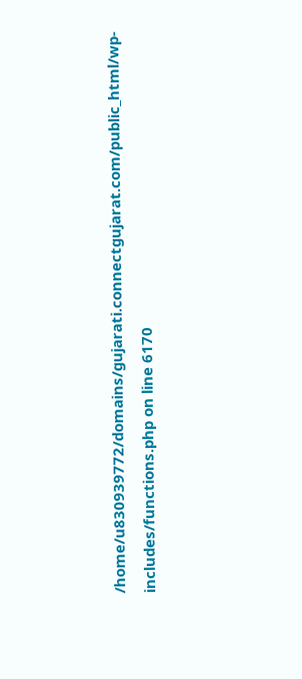/home/u830939772/domains/gujarati.connectgujarat.com/public_html/wp-includes/functions.php on line 6170